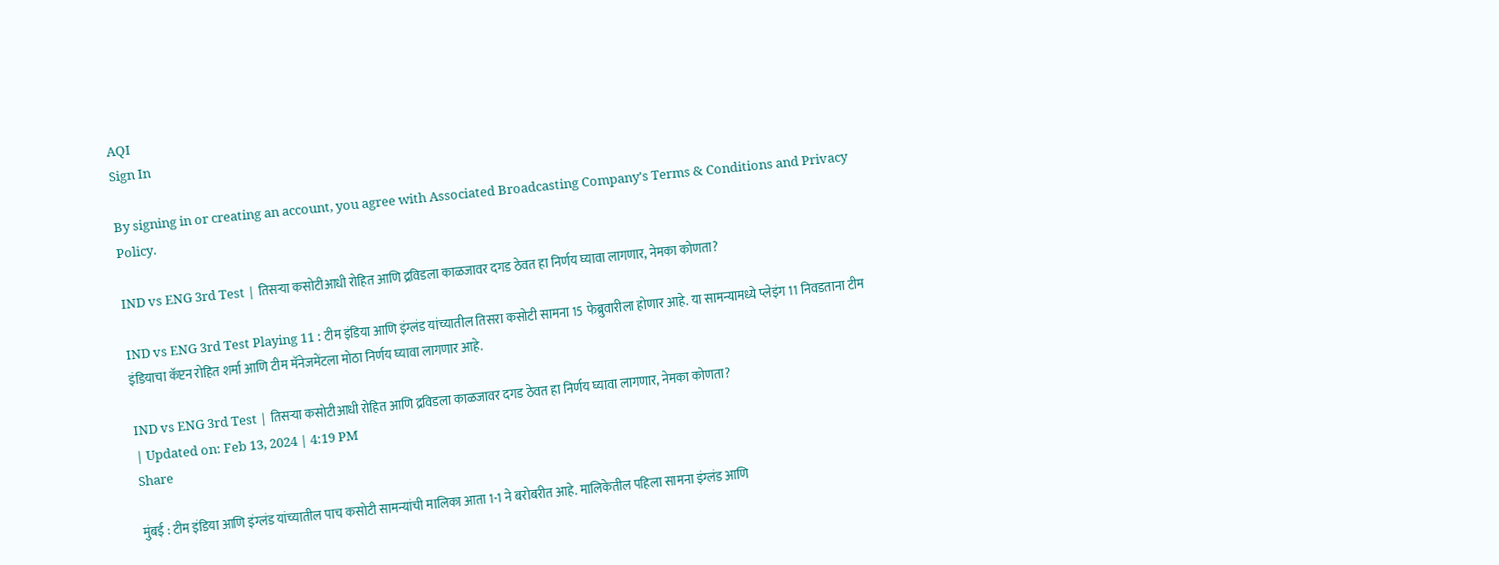AQI
Sign In

By signing in or creating an account, you agree with Associated Broadcasting Company's Terms & Conditions and Privacy Policy.

IND vs ENG 3rd Test | तिसऱ्या कसोटीआधी रोहित आणि द्रविडला काळजावर दगड ठेवत हा निर्णय घ्यावा लागणार, नेमका कोणता?

IND vs ENG 3rd Test Playing 11 : टीम इंडिया आणि इंग्लंड यांच्यातील तिसरा कसोटी सामना 15 फेब्रुवारीला होणार आहे. या सामन्यामध्ये प्लेइंग 11 निवडताना टीम इंडियाचा कॅप्टन रोहित शर्मा आणि टीम मॅनेजमेंटला मोठा निर्णय घ्यावा लागणार आहे.

IND vs ENG 3rd Test | तिसऱ्या कसोटीआधी रोहित आणि द्रविडला काळजावर दगड ठेवत हा निर्णय घ्यावा लागणार, नेमका कोणता?
| Updated on: Feb 13, 2024 | 4:19 PM
Share

मुंबई : टीम इंडिया आणि इंग्लंड यांच्यातील पाच कसोटी सामन्यांची मालिका आता 1-1 ने बरोबरीत आहे. मालिकेतील पहिला सामना इंग्लंड आणि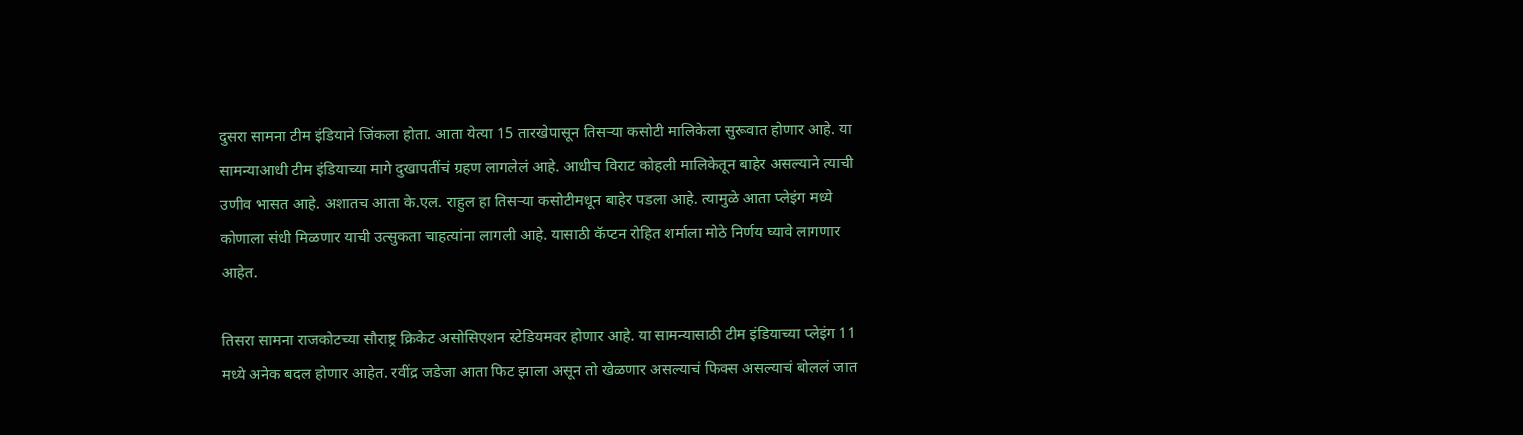दुसरा सामना टीम इंडियाने जिंकला होता. आता येत्या 15 तारखेपासून तिसऱ्या कसोटी मालिकेला सुरूवात होणार आहे. या सामन्याआधी टीम इंडियाच्या मागे दुखापतींचं ग्रहण लागलेलं आहे. आधीच विराट कोहली मालिकेतून बाहेर असल्याने त्याची उणीव भासत आहे. अशातच आता के.एल. राहुल हा तिसऱ्या कसोटीमधून बाहेर पडला आहे. त्यामुळे आता प्लेइंग मध्ये कोणाला संधी मिळणार याची उत्सुकता चाहत्यांना लागली आहे. यासाठी कॅप्टन रोहित शर्माला मोठे निर्णय घ्यावे लागणार आहेत.

तिसरा सामना राजकोटच्या सौराष्ट्र क्रिकेट असोसिएशन स्टेडियमवर होणार आहे. या सामन्यासाठी टीम इंडियाच्या प्लेइंग 11 मध्ये अनेक बदल होणार आहेत. रवींद्र जडेजा आता फिट झाला असून तो खेळणार असल्याचं फिक्स असल्याचं बोललं जात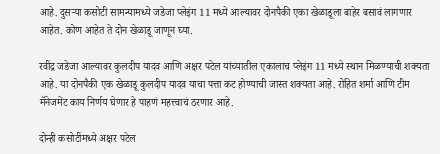आहे. दुसऱ्या कसोटी सामन्यामध्ये जडेजा प्लेइंग 11 मध्ये आल्यावर दोनपैकी एका खेळाडूला बाहेर बसावं लागणार आहेत. कोण आहेत ते दोन खेळाडू जाणून घ्या.

रवींद्र जडेजा आल्यावर कुलदीप यादव आणि अक्षर पटेल यांच्यातील एकालाच प्लेइंग 11 मध्ये स्थान मिळण्याची शक्यता आहे. या दोनपैकी एक खेळाडू कुलदीप यादव याचा पत्ता कट होण्याची जास्त शक्यता आहे. रोहित शर्मा आणि टीम मॅनेजमेंट काय निर्णय घेणार हे पाहणं महत्त्वाचं ठरणार आहे.

दोन्ही कसोटींमध्ये अक्षर पटेल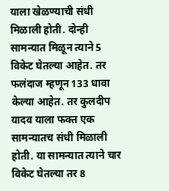याला खेळण्याची संधी मिळाली होती. दोन्ही सामन्यात मिळून त्याने 5 विकेट घेतल्या आहेत. तर फलंदाज म्हणून 133 धावा केल्या आहेत. तर कुलदीप यादव याला फक्त एक सामन्यातच संधी मिळाली होती. या सामन्यात त्याने चार विकेट घेतल्या तर 8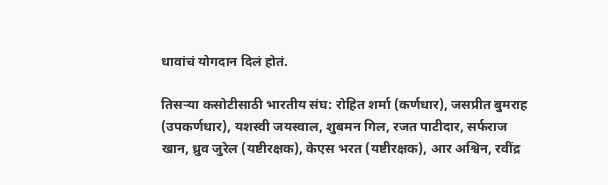धावांचं योगदान दिलं होतं.

तिसऱ्या कसोटीसाठी भारतीय संघ: रोहित शर्मा (कर्णधार), जसप्रीत बुमराह (उपकर्णधार), यशस्वी जयस्वाल, शुबमन गिल, रजत पाटीदार, सर्फराज खान, ध्रुव जुरेल (यष्टीरक्षक), केएस भरत (यष्टीरक्षक), आर अश्विन, रवींद्र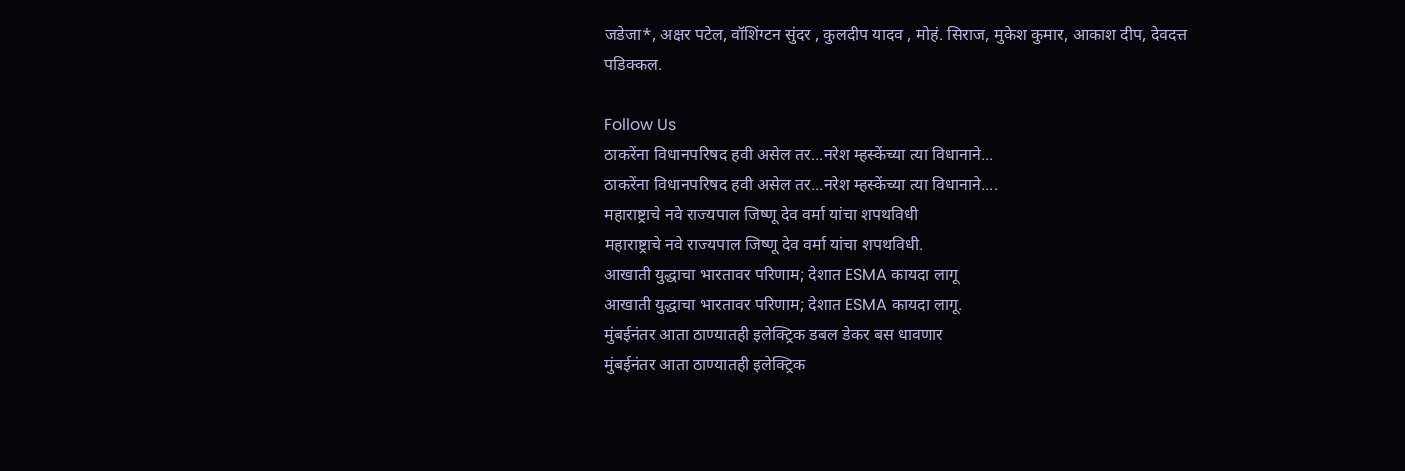जडेजा*, अक्षर पटेल, वॉशिंग्टन सुंदर , कुलदीप यादव , मोहं. सिराज, मुकेश कुमार, आकाश दीप, देवदत्त पडिक्कल.

Follow Us
ठाकरेंना विधानपरिषद हवी असेल तर...नरेश म्हस्केंच्या त्या विधानाने...
ठाकरेंना विधानपरिषद हवी असेल तर...नरेश म्हस्केंच्या त्या विधानाने....
महाराष्ट्राचे नवे राज्यपाल जिष्णू देव वर्मा यांचा शपथविधी
महाराष्ट्राचे नवे राज्यपाल जिष्णू देव वर्मा यांचा शपथविधी.
आखाती युद्धाचा भारतावर परिणाम; देशात ESMA कायदा लागू
आखाती युद्धाचा भारतावर परिणाम; देशात ESMA कायदा लागू.
मुंबईनंतर आता ठाण्यातही इलेक्ट्रिक डबल डेकर बस धावणार
मुंबईनंतर आता ठाण्यातही इलेक्ट्रिक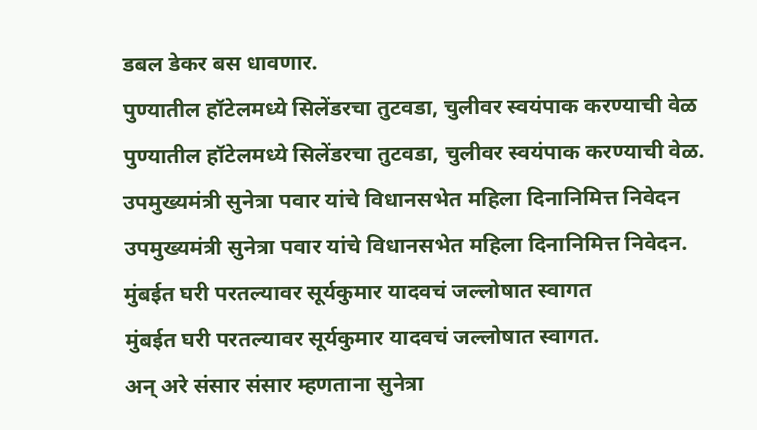डबल डेकर बस धावणार.
पुण्यातील हॉटेलमध्ये सिलेंडरचा तुटवडा, चुलीवर स्वयंपाक करण्याची वेळ
पुण्यातील हॉटेलमध्ये सिलेंडरचा तुटवडा, चुलीवर स्वयंपाक करण्याची वेळ.
उपमुख्यमंत्री सुनेत्रा पवार यांचे विधानसभेत महिला दिनानिमित्त निवेदन
उपमुख्यमंत्री सुनेत्रा पवार यांचे विधानसभेत महिला दिनानिमित्त निवेदन.
मुंबईत घरी परतल्यावर सूर्यकुमार यादवचं जल्लोषात स्वागत
मुंबईत घरी परतल्यावर सूर्यकुमार यादवचं जल्लोषात स्वागत.
अन् अरे संसार संसार म्हणताना सुनेत्रा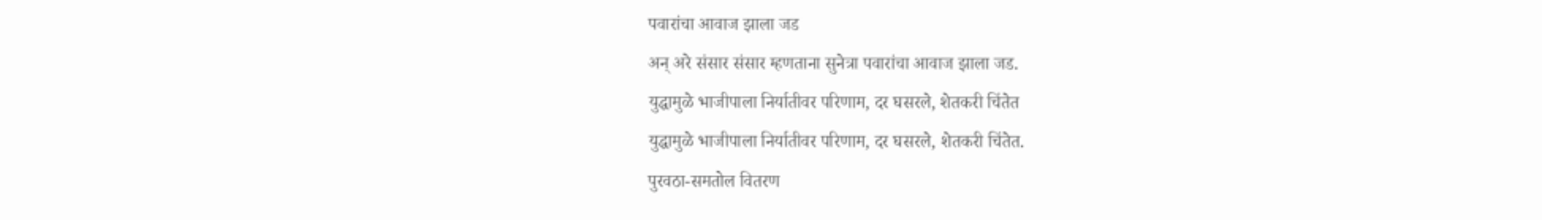पवारांचा आवाज झाला जड
अन् अरे संसार संसार म्हणताना सुनेत्रा पवारांचा आवाज झाला जड.
युद्धामुळे भाजीपाला निर्यातीवर परिणाम, दर घसरले, शेतकरी चिंतेत
युद्धामुळे भाजीपाला निर्यातीवर परिणाम, दर घसरले, शेतकरी चिंतेत.
पुरवठा-समतोल वितरण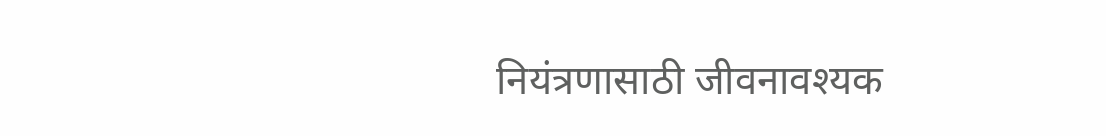नियंत्रणासाठी जीवनावश्यक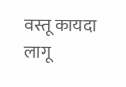वस्तू कायदा लागू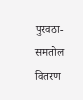पुरवठा-समतोल वितरण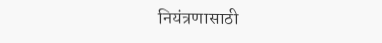नियंत्रणासाठी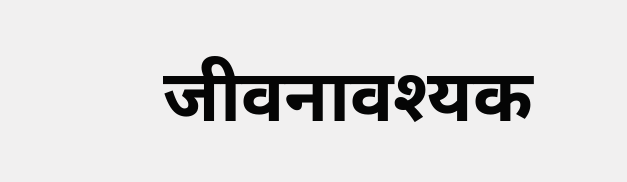जीवनावश्यक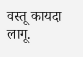वस्तू कायदा लागू.